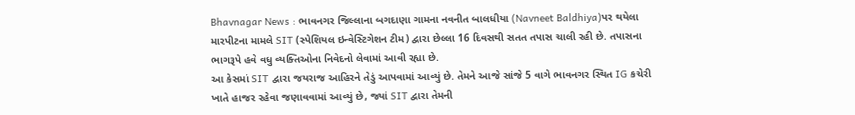Bhavnagar News : ભાવનગર જિલ્લાના બગદાણા ગામના નવનીત બાલધીયા (Navneet Baldhiya)પર થયેલા મારપીટના મામલે SIT (સ્પેશિયલ ઇન્વેસ્ટિગેશન ટીમ) દ્વારા છેલ્લા 16 દિવસથી સતત તપાસ ચાલી રહી છે. તપાસના ભાગરૂપે હવે વધુ વ્યક્તિઓના નિવેદનો લેવામાં આવી રહ્યા છે.
આ કેસમાં SIT દ્વારા જયરાજ આહિરને તેડું આપવામાં આવ્યું છે. તેમને આજે સાંજે 5 વાગે ભાવનગર સ્થિત IG કચેરી ખાતે હાજર રહેવા જણાવવામાં આવ્યું છે, જ્યાં SIT દ્વારા તેમની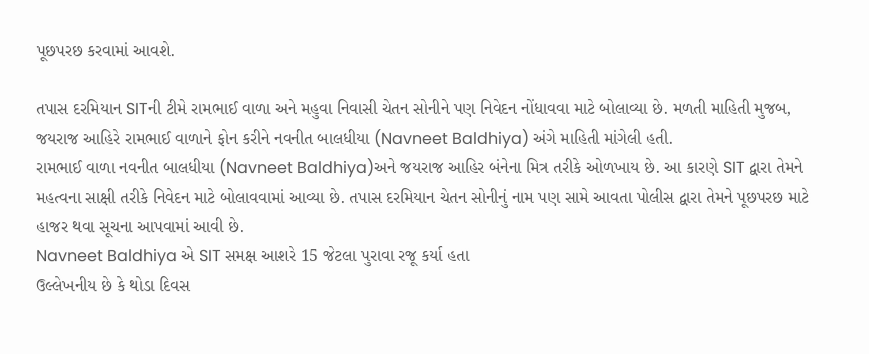પૂછપરછ કરવામાં આવશે.

તપાસ દરમિયાન SITની ટીમે રામભાઈ વાળા અને મહુવા નિવાસી ચેતન સોનીને પણ નિવેદન નોંધાવવા માટે બોલાવ્યા છે. મળતી માહિતી મુજબ, જયરાજ આહિરે રામભાઈ વાળાને ફોન કરીને નવનીત બાલધીયા (Navneet Baldhiya) અંગે માહિતી માંગેલી હતી.
રામભાઈ વાળા નવનીત બાલધીયા (Navneet Baldhiya)અને જયરાજ આહિર બંનેના મિત્ર તરીકે ઓળખાય છે. આ કારણે SIT દ્વારા તેમને મહત્વના સાક્ષી તરીકે નિવેદન માટે બોલાવવામાં આવ્યા છે. તપાસ દરમિયાન ચેતન સોનીનું નામ પણ સામે આવતા પોલીસ દ્વારા તેમને પૂછપરછ માટે હાજર થવા સૂચના આપવામાં આવી છે.
Navneet Baldhiya એ SIT સમક્ષ આશરે 15 જેટલા પુરાવા રજૂ કર્યા હતા
ઉલ્લેખનીય છે કે થોડા દિવસ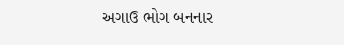અગાઉ ભોગ બનનાર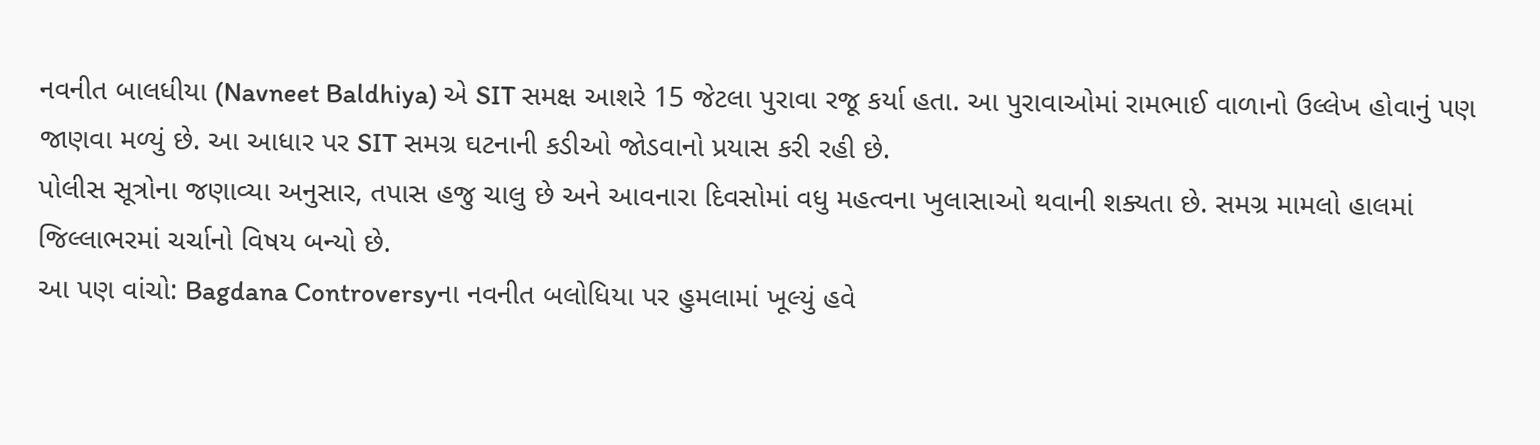નવનીત બાલધીયા (Navneet Baldhiya) એ SIT સમક્ષ આશરે 15 જેટલા પુરાવા રજૂ કર્યા હતા. આ પુરાવાઓમાં રામભાઈ વાળાનો ઉલ્લેખ હોવાનું પણ જાણવા મળ્યું છે. આ આધાર પર SIT સમગ્ર ઘટનાની કડીઓ જોડવાનો પ્રયાસ કરી રહી છે.
પોલીસ સૂત્રોના જણાવ્યા અનુસાર, તપાસ હજુ ચાલુ છે અને આવનારા દિવસોમાં વધુ મહત્વના ખુલાસાઓ થવાની શક્યતા છે. સમગ્ર મામલો હાલમાં જિલ્લાભરમાં ચર્ચાનો વિષય બન્યો છે.
આ પણ વાંચો: Bagdana Controversyના નવનીત બલોધિયા પર હુમલામાં ખૂલ્યું હવે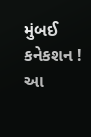મુંબઈ કનેકશન !
આ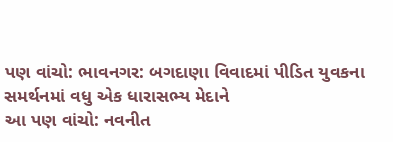પણ વાંચો: ભાવનગર: બગદાણા વિવાદમાં પીડિત યુવકના સમર્થનમાં વધુ એક ધારાસભ્ય મેદાને
આ પણ વાંચો: નવનીત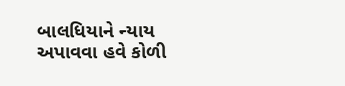બાલધિયાને ન્યાય અપાવવા હવે કોળી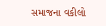સમાજના વકીલો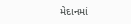મેદાનમાં